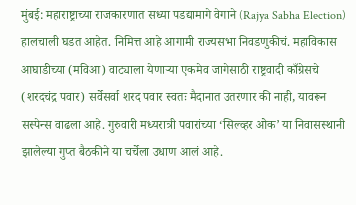मुंबई: महाराष्ट्राच्या राजकारणात सध्या पडद्यामागे वेगाने (Rajya Sabha Election) हालचाली घडत आहेत. निमित्त आहे आगामी राज्यसभा निवडणुकीचं. महाविकास आघाडीच्या (मविआ) वाट्याला येणाऱ्या एकमेव जागेसाठी राष्ट्रवादी काँग्रेसचे (शरदचंद्र पवार) सर्वेसर्वा शरद पवार स्वतः मैदानात उतरणार की नाही, यावरून सस्पेन्स वाढला आहे. गुरुवारी मध्यरात्री पवारांच्या ‘सिल्व्हर ओक’ या निवासस्थानी झालेल्या गुप्त बैठकीने या चर्चेला उधाण आलं आहे.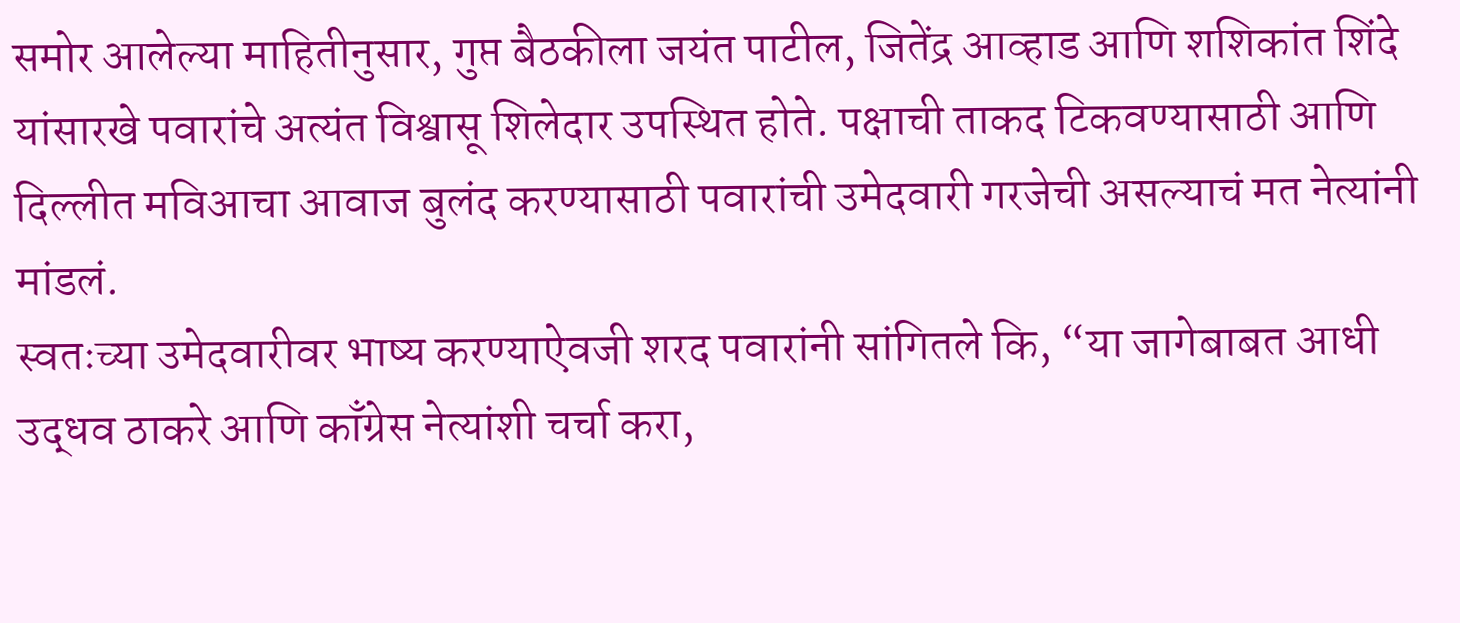समोर आलेल्या माहितीनुसार, गुप्त बैठकीला जयंत पाटील, जितेंद्र आव्हाड आणि शशिकांत शिंदे यांसारखे पवारांचे अत्यंत विश्वासू शिलेदार उपस्थित होते. पक्षाची ताकद टिकवण्यासाठी आणि दिल्लीत मविआचा आवाज बुलंद करण्यासाठी पवारांची उमेदवारी गरजेची असल्याचं मत नेत्यांनी मांडलं.
स्वतःच्या उमेदवारीवर भाष्य करण्याऐवजी शरद पवारांनी सांगितले कि, “या जागेबाबत आधी उद्धव ठाकरे आणि काँग्रेस नेत्यांशी चर्चा करा,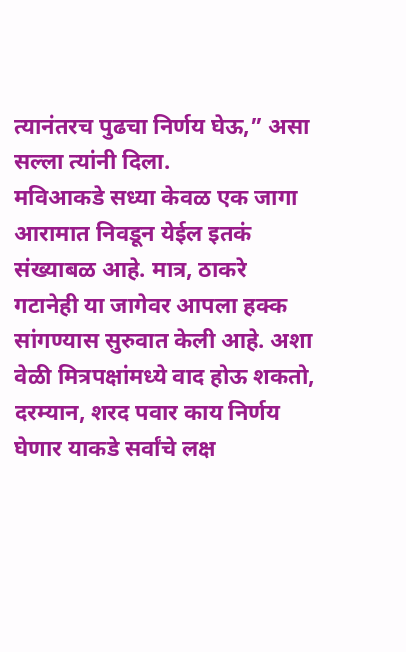त्यानंतरच पुढचा निर्णय घेऊ,” असा सल्ला त्यांनी दिला.
मविआकडे सध्या केवळ एक जागा आरामात निवडून येईल इतकं संख्याबळ आहे. मात्र, ठाकरे गटानेही या जागेवर आपला हक्क सांगण्यास सुरुवात केली आहे. अशा वेळी मित्रपक्षांमध्ये वाद होऊ शकतो, दरम्यान, शरद पवार काय निर्णय घेणार याकडे सर्वांचे लक्ष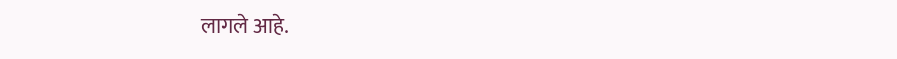लागले आहे.